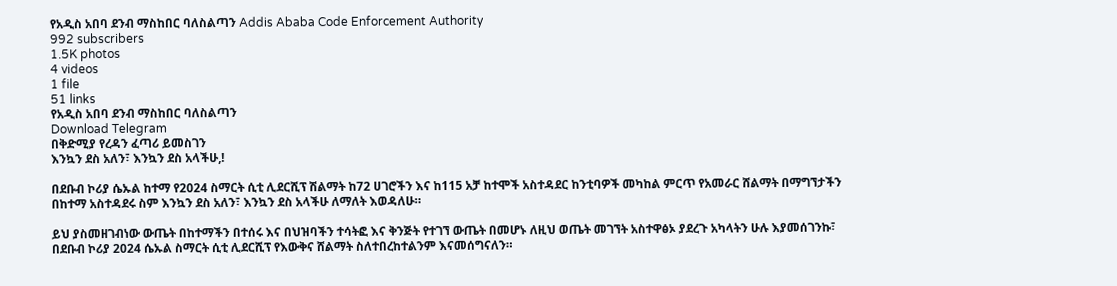የአዲስ አበባ ደንብ ማስከበር ባለስልጣን Addis Ababa Code Enforcement Authority
992 subscribers
1.5K photos
4 videos
1 file
51 links
የአዲስ አበባ ደንብ ማስከበር ባለስልጣን
Download Telegram
በቅድሚያ የረዳን ፈጣሪ ይመስገን
እንኳን ደስ አለን፣ እንኳን ደስ አላችሁ,!

በደቡብ ኮሪያ ሴኡል ከተማ የ2024 ስማርት ሲቲ ሊደርሺፕ ሽልማት ከ72 ሀገሮችን እና ከ115 አቻ ከተሞች አስተዳደር ከንቲባዎች መካከል ምርጥ የአመራር ሸልማት በማግኘታችን በከተማ አስተዳደሩ ስም እንኳን ደስ አለን፣ እንኳን ደስ አላችሁ ለማለት እወዳለሁ።

ይህ ያስመዘገብነው ውጤት በከተማችን በተሰሩ እና በህዝባችን ተሳትፎ እና ቅንጅት የተገኘ ውጤት በመሆኑ ለዚህ ወጤት መገኘት አስተዋፅኦ ያደረጉ አካላትን ሁሉ እያመሰገንኩ፣ በደቡብ ኮሪያ 2024 ሴኡል ስማርት ሲቲ ሊደርሺፕ የእውቅና ሸልማት ስለተበረከተልንም እናመሰግናለን።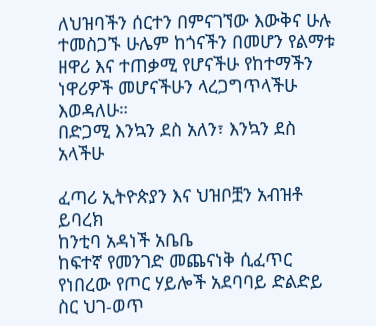ለህዝባችን ሰርተን በምናገኘው እውቅና ሁሉ ተመስጋኙ ሁሌም ከጎናችን በመሆን የልማቱ ዘዋሪ እና ተጠቃሚ የሆናችሁ የከተማችን ነዋሪዎች መሆናችሁን ላረጋግጥላችሁ እወዳለሁ።
በድጋሚ እንኳን ደስ አለን፣ እንኳን ደስ አላችሁ

ፈጣሪ ኢትዮጵያን እና ህዝቦቿን አብዝቶ ይባረክ
ከንቲባ አዳነች አቤቤ
ከፍተኛ የመንገድ መጨናነቅ ሲፈጥር የነበረው የጦር ሃይሎች አደባባይ ድልድይ ስር ህገ-ወጥ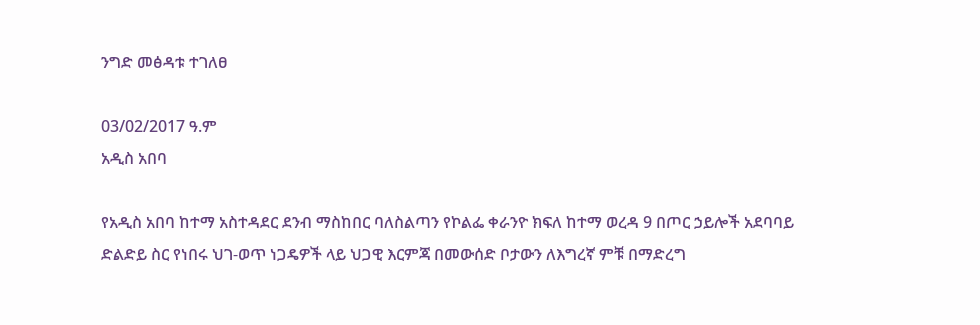ንግድ መፅዳቱ ተገለፀ

03/02/2017 ዓ.ም
አዲስ አበባ

የአዲስ አበባ ከተማ አስተዳደር ደንብ ማስከበር ባለስልጣን የኮልፌ ቀራንዮ ክፍለ ከተማ ወረዳ 9 በጦር ኃይሎች አደባባይ ድልድይ ስር የነበሩ ህገ-ወጥ ነጋዴዎች ላይ ህጋዊ እርምጃ በመውሰድ ቦታውን ለእግረኛ ምቹ በማድረግ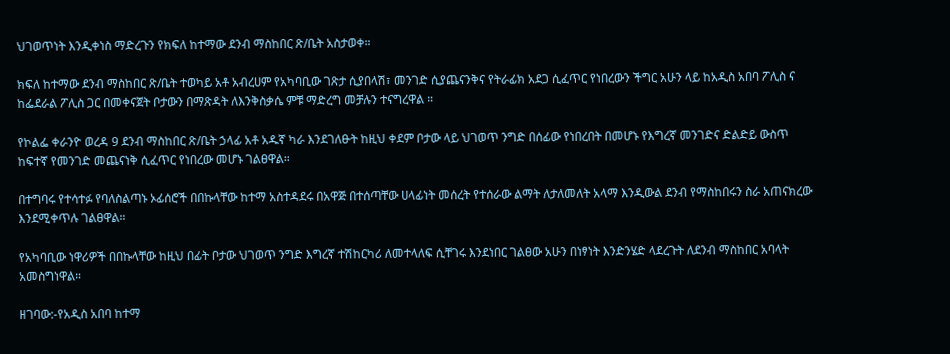ህገወጥነት እንዲቀነስ ማድረጉን የክፍለ ከተማው ደንብ ማስከበር ጽ/ቤት አስታወቀ።

ክፍለ ከተማው ደንብ ማስከበር ጽ/ቤት ተወካይ አቶ አብረሀም የአካባቢው ገጽታ ሲያበላሽ፣ መንገድ ሲያጨናንቅና የትራፊክ አደጋ ሲፈጥር የነበረውን ችግር አሁን ላይ ከአዲስ አበባ ፖሊስ ና ከፌደራል ፖሊስ ጋር በመቀናጀት ቦታውን በማጽዳት ለእንቅስቃሴ ምቹ ማድረግ መቻሉን ተናግረዋል ።

የኮልፌ ቀራንዮ ወረዳ 9 ደንብ ማስከበር ጽ/ቤት ኃላፊ አቶ አዱኛ ካራ እንደገለፁት ከዚህ ቀደም ቦታው ላይ ህገወጥ ንግድ በሰፊው የነበረበት በመሆኑ የእግረኛ መንገድና ድልድይ ውስጥ ከፍተኛ የመንገድ መጨናነቅ ሲፈጥር የነበረው መሆኑ ገልፀዋል።

በተግባሩ የተሳተፉ የባለስልጣኑ ኦፊሰሮች በበኩላቸው ከተማ አስተዳደሩ በአዋጅ በተሰጣቸው ሀላፊነት መሰረት የተሰራው ልማት ለታለመለት አላማ እንዲውል ደንብ የማስከበሩን ስራ አጠናክረው እንደሚቀጥሉ ገልፀዋል።

የአካባቢው ነዋሪዎች በበኩላቸው ከዚህ በፊት ቦታው ህገወጥ ንግድ እግረኛ ተሽከርካሪ ለመተላለፍ ሲቸገሩ እንደነበር ገልፀው አሁን በነፃነት እንድንሄድ ላደረጉት ለደንብ ማስከበር አባላት አመስግነዋል።

ዘገባው:-የአዲስ አበባ ከተማ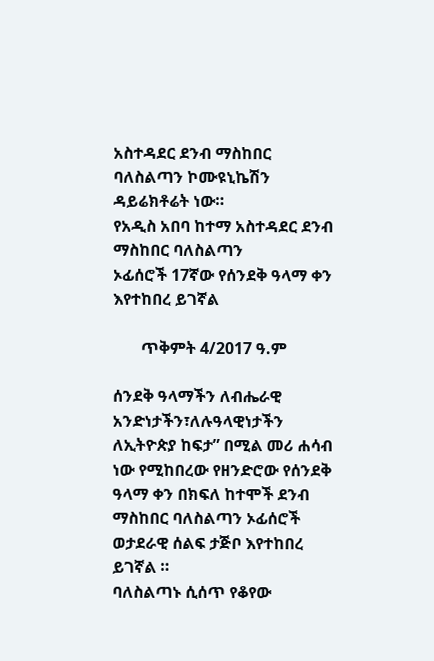አስተዳደር ደንብ ማስከበር ባለስልጣን ኮሙዩኒኬሽን ዳይሬክቶሬት ነው።
የአዲስ አበባ ከተማ አስተዳደር ደንብ ማስከበር ባለስልጣን
ኦፊሰሮች 17ኛው የሰንደቅ ዓላማ ቀን እየተከበረ ይገኛል

       ጥቅምት 4/2017 ዓ.ም

ሰንደቅ ዓላማችን ለብሔራዊ አንድነታችን፣ለሉዓላዊነታችን ለኢትዮጵያ ከፍታ” በሚል መሪ ሐሳብ ነው የሚከበረው የዘንድሮው የሰንደቅ ዓላማ ቀን በክፍለ ከተሞች ደንብ ማስከበር ባለስልጣን ኦፊሰሮች ወታደራዊ ሰልፍ ታጅቦ እየተከበረ ይገኛል ።
ባለስልጣኑ ሲሰጥ የቆየው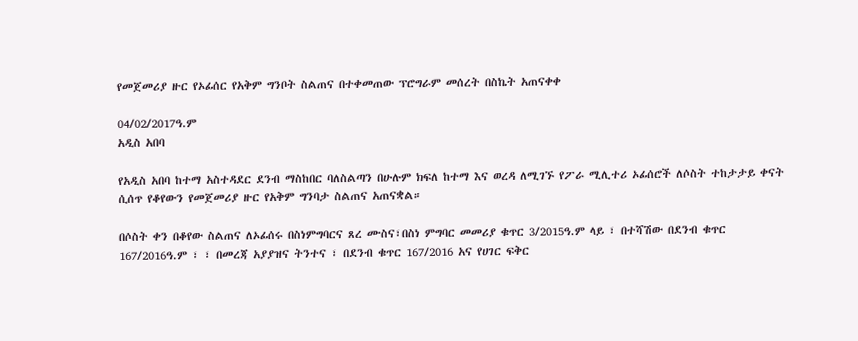የመጀመሪያ ዙር የኦፊሰር የአቅም ግንቦት ስልጠና በተቀመጠው ፕሮግራም መሰረት በስኬት አጠናቀቀ

04/02/2017ዓ.ም
አዲስ አበባ

የአዲስ አበባ ከተማ አስተዳደር ደንብ ማስከበር ባለስልጣን በሁሉም ክፍለ ከተማ እና ወረዳ ለሚገኙ የፖራ ሚሊተሪ ኦፊሰሮች ለሶስት ተከታታይ ቀናት ሲሰጥ የቆየውን የመጀመሪያ ዙር የአቅም ግንባታ ስልጠና አጠናቋል።

በሶስት ቀን በቆየው ስልጠና ለኦፊሰሩ በስነምግባርና ጸረ ሙስና፣በስነ ምግባር መመሪያ ቁጥር 3/2015ዓ.ም ላይ ፣ በተሻሽው በደንብ ቁጥር 167/2016ዓ.ም ፣ ፣ በመረጃ አያያዝና ትንተና ፣ በደንብ ቁጥር 167/2016 አና የሀገር ፍቅር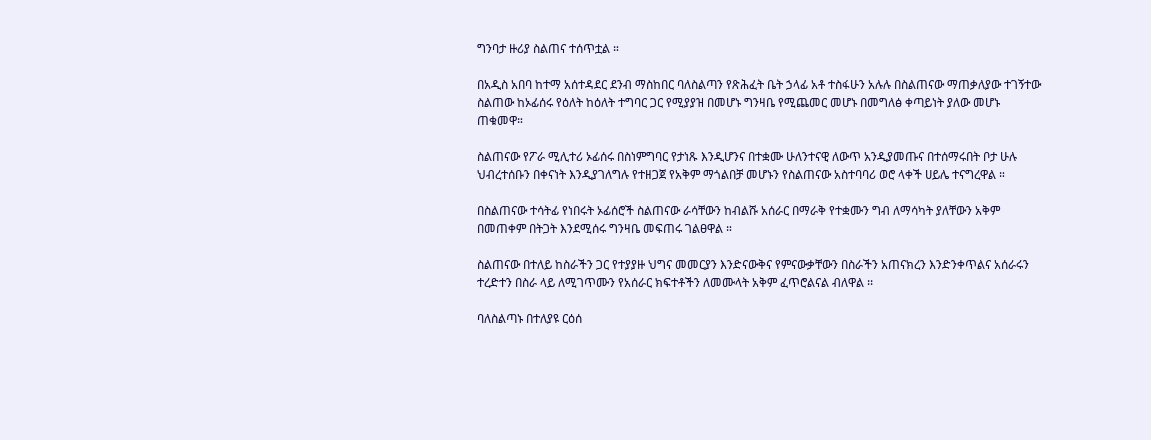ግንባታ ዙሪያ ስልጠና ተሰጥቷል ።

በአዲስ አበባ ከተማ አሰተዳደር ደንብ ማስከበር ባለስልጣን የጽሕፈት ቤት ኃላፊ አቶ ተስፋሁን አሉሉ በስልጠናው ማጠቃለያው ተገኝተው ስልጠው ከኦፊሰሩ የዕለት ከዕለት ተግባር ጋር የሚያያዝ በመሆኑ ግንዛቤ የሚጨመር መሆኑ በመግለፅ ቀጣይነት ያለው መሆኑ ጠቁመዋ።

ስልጠናው የፖራ ሚሊተሪ ኦፊሰሩ በስነምግባር የታነጹ እንዲሆንና በተቋሙ ሁለንተናዊ ለውጥ አንዲያመጡና በተሰማሩበት ቦታ ሁሉ ህብረተሰቡን በቀናነት እንዲያገለግሉ የተዘጋጀ የአቅም ማጎልበቻ መሆኑን የስልጠናው አስተባባሪ ወሮ ላቀች ሀይሌ ተናግረዋል ።

በስልጠናው ተሳትፊ የነበሩት ኦፊሰሮች ስልጠናው ራሳቸውን ከብልሹ አሰራር በማራቅ የተቋሙን ግብ ለማሳካት ያለቸውን አቅም በመጠቀም በትጋት እንደሚሰሩ ግንዛቤ መፍጠሩ ገልፀዋል ።

ስልጠናው በተለይ ከስራችን ጋር የተያያዙ ህግና መመርያን እንድናውቅና የምናውቃቸውን በስራችን አጠናክረን እንድንቀጥልና አሰራሩን ተረድተን በስራ ላይ ለሚገጥሙን የአሰራር ክፍተቶችን ለመሙላት አቅም ፈጥሮልናል ብለዋል ፡፡

ባለስልጣኑ በተለያዩ ርዕሰ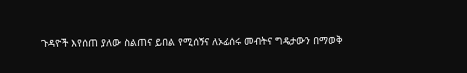ጉዳዮች እየሰጠ ያለው ስልጠና ይበል የሚሰኝና ለኦፊሰሩ መብትና ግዴታውን በማወቅ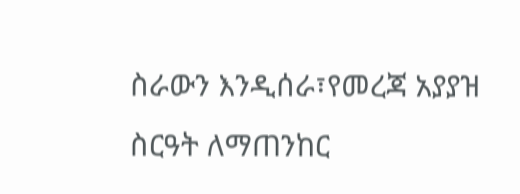ስራውን እንዲሰራ፣የመረጃ አያያዝ ስርዓት ለማጠንከር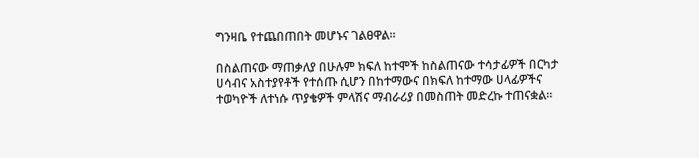ግንዛቤ የተጨበጠበት መሆኑና ገልፀዋል።

በስልጠናው ማጠቃለያ በሁሉም ክፍለ ከተሞች ከስልጠናው ተሳታፊዎች በርካታ ሀሳብና አስተያየቶች የተሰጡ ሲሆን በከተማውና በክፍለ ከተማው ሀላፊዎችና ተወካዮች ለተነሱ ጥያቄዎች ምላሽና ማብራሪያ በመስጠት መድረኩ ተጠናቋል።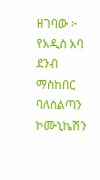ዘገባው ፦ የአዲስ አባ ደንብ ማስከበር ባለስልጣን ኮሙኒኬሽን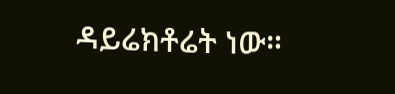ዳይሬክቶሬት ነው።